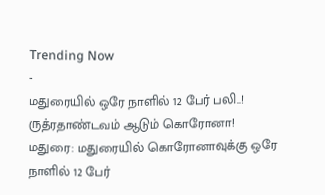Trending Now
-
மதுரையில் ஒரே நாளில் 12 பேர் பலி..! ருத்ரதாண்டவம் ஆடும் கொரோனா!
மதுரை: மதுரையில் கொரோனாவுக்கு ஒரே நாளில் 12 பேர்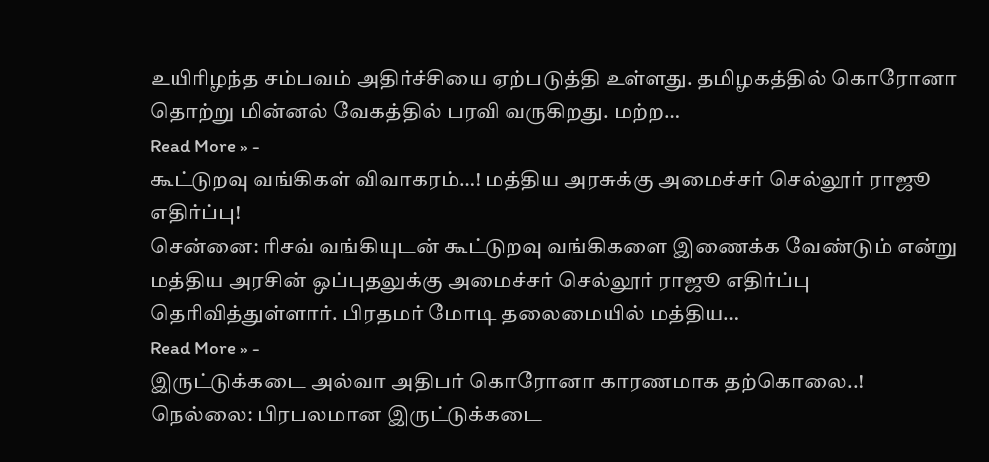உயிரிழந்த சம்பவம் அதிர்ச்சியை ஏற்படுத்தி உள்ளது. தமிழகத்தில் கொரோனா தொற்று மின்னல் வேகத்தில் பரவி வருகிறது. மற்ற…
Read More » -
கூட்டுறவு வங்கிகள் விவாகரம்…! மத்திய அரசுக்கு அமைச்சர் செல்லூர் ராஜூ எதிர்ப்பு!
சென்னை: ரிசவ் வங்கியுடன் கூட்டுறவு வங்கிகளை இணைக்க வேண்டும் என்று மத்திய அரசின் ஒப்புதலுக்கு அமைச்சர் செல்லூர் ராஜூ எதிர்ப்பு தெரிவித்துள்ளார். பிரதமர் மோடி தலைமையில் மத்திய…
Read More » -
இருட்டுக்கடை அல்வா அதிபர் கொரோனா காரணமாக தற்கொலை..!
நெல்லை: பிரபலமான இருட்டுக்கடை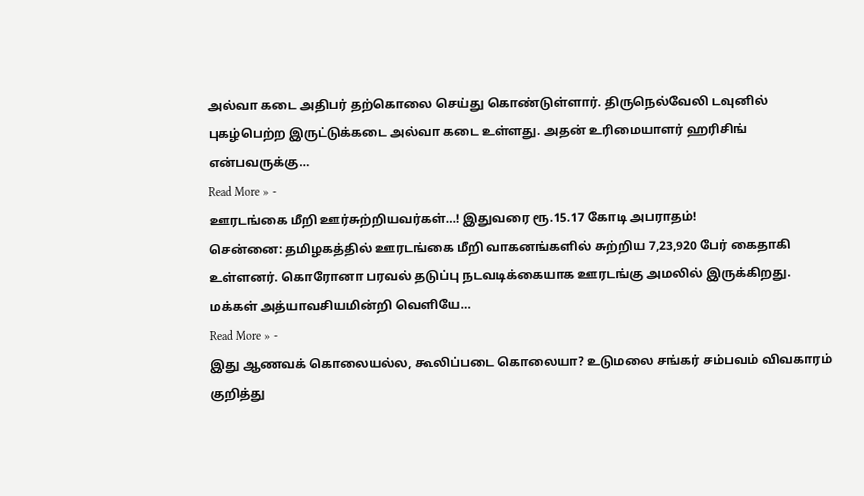அல்வா கடை அதிபர் தற்கொலை செய்து கொண்டுள்ளார். திருநெல்வேலி டவுனில் புகழ்பெற்ற இருட்டுக்கடை அல்வா கடை உள்ளது. அதன் உரிமையாளர் ஹரிசிங் என்பவருக்கு…
Read More » -
ஊரடங்கை மீறி ஊர்சுற்றியவர்கள்…! இதுவரை ரூ.15.17 கோடி அபராதம்!
சென்னை: தமிழகத்தில் ஊரடங்கை மீறி வாகனங்களில் சுற்றிய 7,23,920 பேர் கைதாகி உள்ளனர். கொரோனா பரவல் தடுப்பு நடவடிக்கையாக ஊரடங்கு அமலில் இருக்கிறது. மக்கள் அத்யாவசியமின்றி வெளியே…
Read More » -
இது ஆணவக் கொலையல்ல, கூலிப்படை கொலையா? உடுமலை சங்கர் சம்பவம் விவகாரம் குறித்து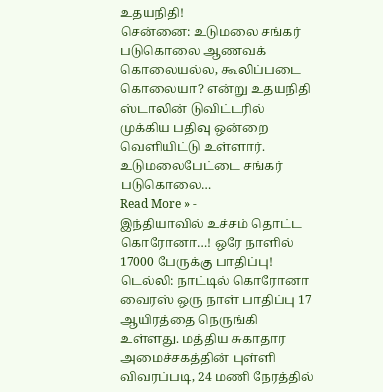உதயநிதி!
சென்னை: உடுமலை சங்கர் படுகொலை ஆணவக் கொலையல்ல, கூலிப்படை கொலையா? என்று உதயநிதி ஸ்டாலின் டுவிட்டரில் முக்கிய பதிவு ஒன்றை வெளியிட்டு உள்ளார். உடுமலைபேட்டை சங்கர் படுகொலை…
Read More » -
இந்தியாவில் உச்சம் தொட்ட கொரோனா…! ஒரே நாளில் 17000 பேருக்கு பாதிப்பு!
டெல்லி: நாட்டில் கொரோனா வைரஸ் ஒரு நாள் பாதிப்பு 17 ஆயிரத்தை நெருங்கி உள்ளது. மத்திய சுகாதார அமைச்சகத்தின் புள்ளி விவரப்படி, 24 மணி நேரத்தில்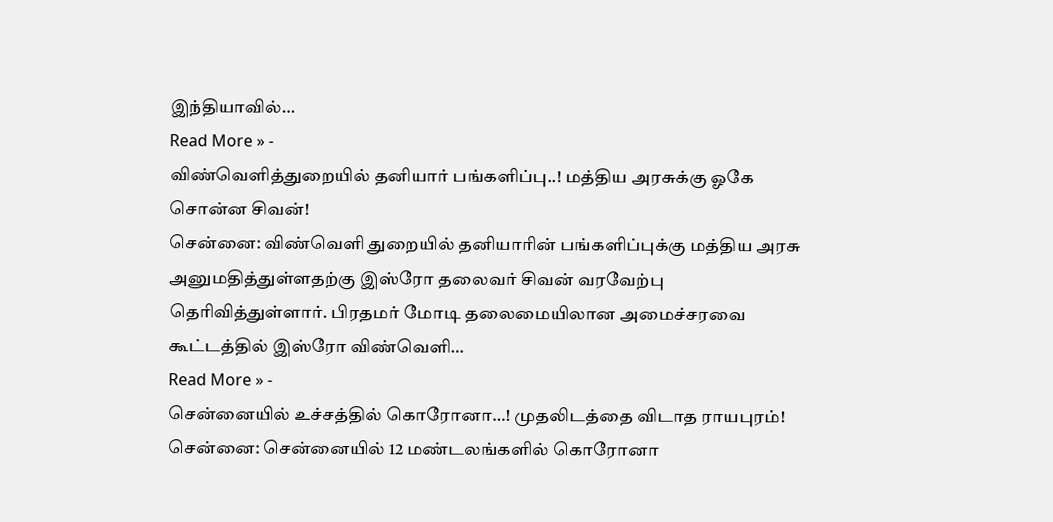இந்தியாவில்…
Read More » -
விண்வெளித்துறையில் தனியார் பங்களிப்பு..! மத்திய அரசுக்கு ஓகே சொன்ன சிவன்!
சென்னை: விண்வெளி துறையில் தனியாரின் பங்களிப்புக்கு மத்திய அரசு அனுமதித்துள்ளதற்கு இஸ்ரோ தலைவர் சிவன் வரவேற்பு தெரிவித்துள்ளார். பிரதமர் மோடி தலைமையிலான அமைச்சரவை கூட்டத்தில் இஸ்ரோ விண்வெளி…
Read More » -
சென்னையில் உச்சத்தில் கொரோனா…! முதலிடத்தை விடாத ராயபுரம்!
சென்னை: சென்னையில் 12 மண்டலங்களில் கொரோனா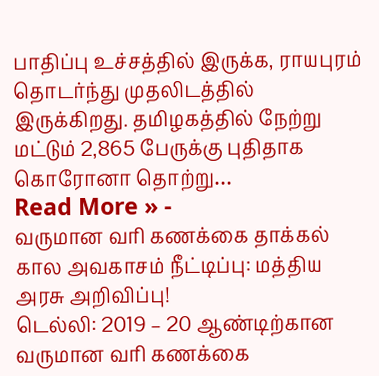பாதிப்பு உச்சத்தில் இருக்க, ராயபுரம் தொடர்ந்து முதலிடத்தில் இருக்கிறது. தமிழகத்தில் நேற்று மட்டும் 2,865 பேருக்கு புதிதாக கொரோனா தொற்று…
Read More » -
வருமான வரி கணக்கை தாக்கல் கால அவகாசம் நீட்டிப்பு: மத்திய அரசு அறிவிப்பு!
டெல்லி: 2019 – 20 ஆண்டிற்கான வருமான வரி கணக்கை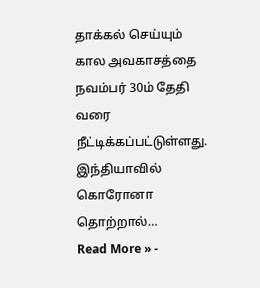தாக்கல் செய்யும் கால அவகாசத்தை நவம்பர் 30ம் தேதி வரை நீட்டிக்கப்பட்டுள்ளது. இந்தியாவில் கொரோனா தொற்றால்…
Read More » -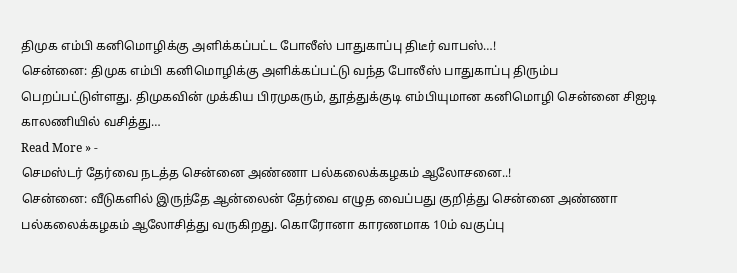திமுக எம்பி கனிமொழிக்கு அளிக்கப்பட்ட போலீஸ் பாதுகாப்பு திடீர் வாபஸ்…!
சென்னை: திமுக எம்பி கனிமொழிக்கு அளிக்கப்பட்டு வந்த போலீஸ் பாதுகாப்பு திரும்ப பெறப்பட்டுள்ளது. திமுகவின் முக்கிய பிரமுகரும், தூத்துக்குடி எம்பியுமான கனிமொழி சென்னை சிஐடி காலணியில் வசித்து…
Read More » -
செமஸ்டர் தேர்வை நடத்த சென்னை அண்ணா பல்கலைக்கழகம் ஆலோசனை..!
சென்னை: வீடுகளில் இருந்தே ஆன்லைன் தேர்வை எழுத வைப்பது குறித்து சென்னை அண்ணா பல்கலைக்கழகம் ஆலோசித்து வருகிறது. கொரோனா காரணமாக 10ம் வகுப்பு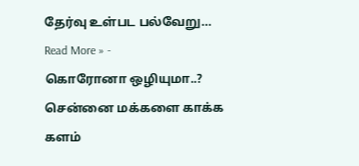தேர்வு உள்பட பல்வேறு…
Read More » -
கொரோனா ஒழியுமா..? சென்னை மக்களை காக்க களம்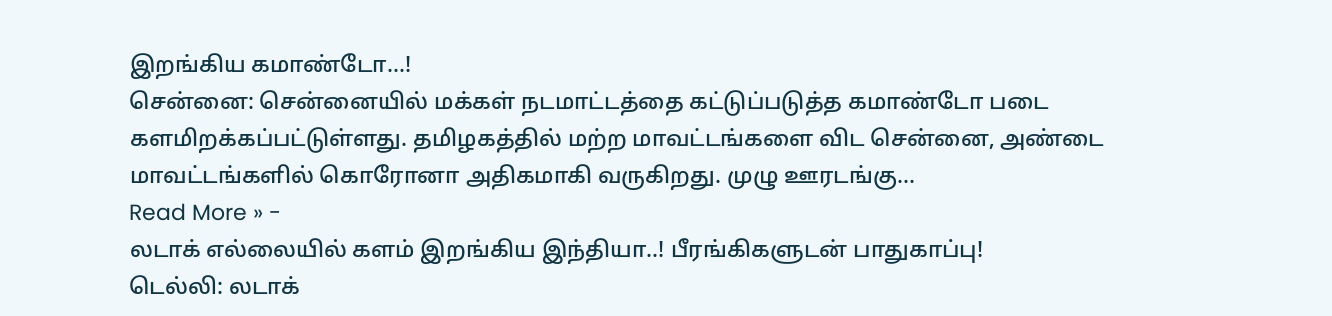இறங்கிய கமாண்டோ…!
சென்னை: சென்னையில் மக்கள் நடமாட்டத்தை கட்டுப்படுத்த கமாண்டோ படை களமிறக்கப்பட்டுள்ளது. தமிழகத்தில் மற்ற மாவட்டங்களை விட சென்னை, அண்டை மாவட்டங்களில் கொரோனா அதிகமாகி வருகிறது. முழு ஊரடங்கு…
Read More » -
லடாக் எல்லையில் களம் இறங்கிய இந்தியா..! பீரங்கிகளுடன் பாதுகாப்பு!
டெல்லி: லடாக்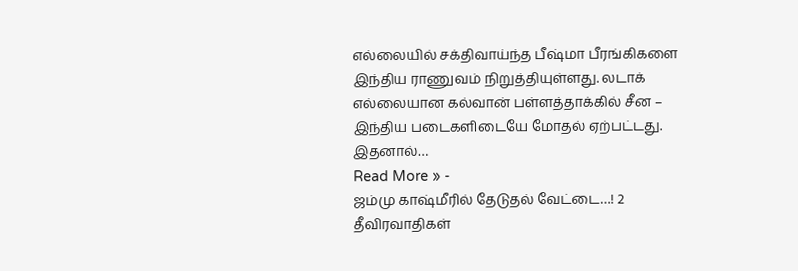எல்லையில் சக்திவாய்ந்த பீஷ்மா பீரங்கிகளை இந்திய ராணுவம் நிறுத்தியுள்ளது. லடாக் எல்லையான கல்வான் பள்ளத்தாக்கில் சீன – இந்திய படைகளிடையே மோதல் ஏற்பட்டது. இதனால்…
Read More » -
ஜம்மு காஷ்மீரில் தேடுதல் வேட்டை…! 2 தீவிரவாதிகள்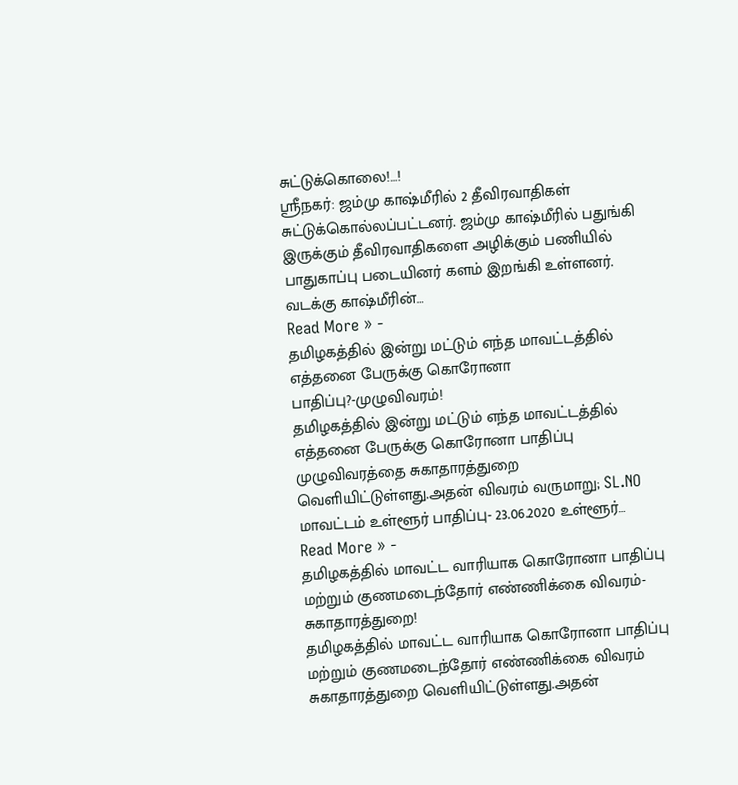சுட்டுக்கொலை!…!
ஸ்ரீநகர்: ஜம்மு காஷ்மீரில் 2 தீவிரவாதிகள் சுட்டுக்கொல்லப்பட்டனர். ஜம்மு காஷ்மீரில் பதுங்கி இருக்கும் தீவிரவாதிகளை அழிக்கும் பணியில் பாதுகாப்பு படையினர் களம் இறங்கி உள்ளனர். வடக்கு காஷ்மீரின்…
Read More » -
தமிழகத்தில் இன்று மட்டும் எந்த மாவட்டத்தில் எத்தனை பேருக்கு கொரோனா பாதிப்பு?-முழுவிவரம்!
தமிழகத்தில் இன்று மட்டும் எந்த மாவட்டத்தில் எத்தனை பேருக்கு கொரோனா பாதிப்பு முழுவிவரத்தை சுகாதாரத்துறை வெளியிட்டுள்ளது.அதன் விவரம் வருமாறு; SL.NO மாவட்டம் உள்ளூர் பாதிப்பு- 23.06.2020 உள்ளூர்…
Read More » -
தமிழகத்தில் மாவட்ட வாரியாக கொரோனா பாதிப்பு மற்றும் குணமடைந்தோர் எண்ணிக்கை விவரம்-சுகாதாரத்துறை!
தமிழகத்தில் மாவட்ட வாரியாக கொரோனா பாதிப்பு மற்றும் குணமடைந்தோர் எண்ணிக்கை விவரம் சுகாதாரத்துறை வெளியிட்டுள்ளது.அதன்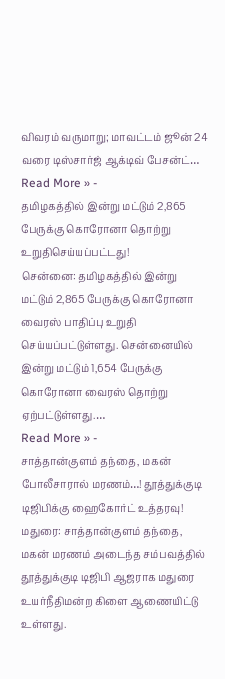விவரம் வருமாறு; மாவட்டம் ஜூன் 24 வரை டிஸ்சார்ஜ் ஆக்டிவ் பேசன்ட்…
Read More » -
தமிழகத்தில் இன்று மட்டும் 2,865 பேருக்கு கொரோனா தொற்று உறுதிசெய்யப்பட்டது!
சென்னை: தமிழகத்தில் இன்று மட்டும் 2,865 பேருக்கு கொரோனா வைரஸ் பாதிப்பு உறுதி செய்யப்பட்டுள்ளது. சென்னையில் இன்று மட்டும் 1,654 பேருக்கு கொரோனா வைரஸ் தொற்று ஏற்பட்டுள்ளது.…
Read More » -
சாத்தான்குளம் தந்தை, மகன் போலீசாரால் மரணம்…! தூத்துக்குடி டிஜிபிக்கு ஹைகோர்ட் உத்தரவு!
மதுரை: சாத்தான்குளம் தந்தை, மகன் மரணம் அடைந்த சம்பவத்தில் தூத்துக்குடி டிஜிபி ஆஜராக மதுரை உயர்நீதிமன்ற கிளை ஆணையிட்டு உள்ளது.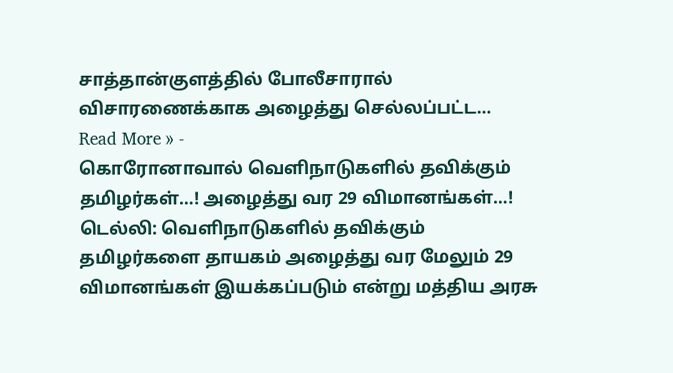சாத்தான்குளத்தில் போலீசாரால் விசாரணைக்காக அழைத்து செல்லப்பட்ட…
Read More » -
கொரோனாவால் வெளிநாடுகளில் தவிக்கும் தமிழர்கள்…! அழைத்து வர 29 விமானங்கள்…!
டெல்லி: வெளிநாடுகளில் தவிக்கும் தமிழர்களை தாயகம் அழைத்து வர மேலும் 29 விமானங்கள் இயக்கப்படும் என்று மத்திய அரசு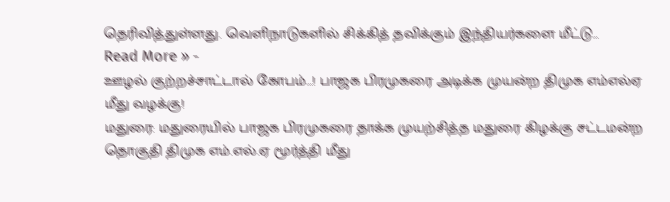தெரிவித்துள்ளது. வெளிநாடுகளில் சிக்கித் தவிக்கும் இந்தியர்களை மீட்டு…
Read More » -
ஊழல் குற்றச்சாட்டால் கோபம்…! பாஜக பிரமுகரை அடிக்க முயன்ற திமுக எம்எல்ஏ மீது வழக்கு!
மதுரை: மதுரையில் பாஜக பிரமுகரை தாக்க முயற்சித்த மதுரை கிழக்கு சட்டமன்ற தொகுதி திமுக எம்.எல்.ஏ மூர்த்தி மீது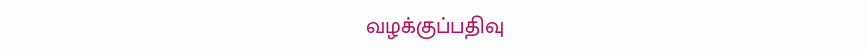வழக்குப்பதிவு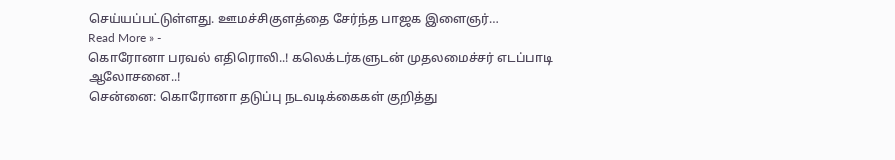செய்யப்பட்டுள்ளது. ஊமச்சிகுளத்தை சேர்ந்த பாஜக இளைஞர்…
Read More » -
கொரோனா பரவல் எதிரொலி..! கலெக்டர்களுடன் முதலமைச்சர் எடப்பாடி ஆலோசனை..!
சென்னை: கொரோனா தடுப்பு நடவடிக்கைகள் குறித்து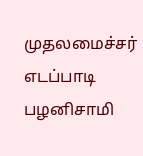முதலமைச்சர் எடப்பாடி பழனிசாமி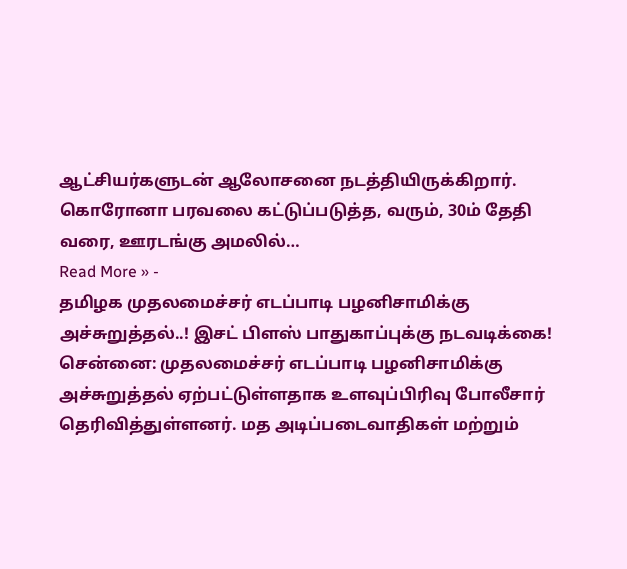ஆட்சியர்களுடன் ஆலோசனை நடத்தியிருக்கிறார். கொரோனா பரவலை கட்டுப்படுத்த, வரும், 30ம் தேதி வரை, ஊரடங்கு அமலில்…
Read More » -
தமிழக முதலமைச்சர் எடப்பாடி பழனிசாமிக்கு அச்சுறுத்தல்..! இசட் பிளஸ் பாதுகாப்புக்கு நடவடிக்கை!
சென்னை: முதலமைச்சர் எடப்பாடி பழனிசாமிக்கு அச்சுறுத்தல் ஏற்பட்டுள்ளதாக உளவுப்பிரிவு போலீசார் தெரிவித்துள்ளனர். மத அடிப்படைவாதிகள் மற்றும்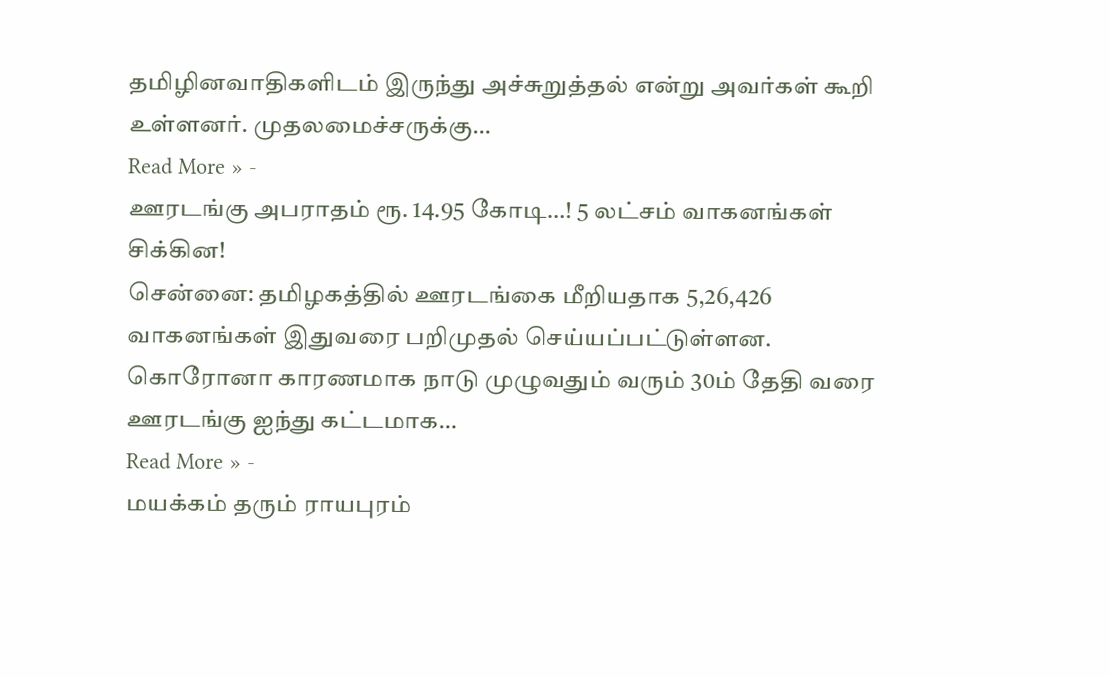தமிழினவாதிகளிடம் இருந்து அச்சுறுத்தல் என்று அவர்கள் கூறி உள்ளனர். முதலமைச்சருக்கு…
Read More » -
ஊரடங்கு அபராதம் ரூ. 14.95 கோடி…! 5 லட்சம் வாகனங்கள் சிக்கின!
சென்னை: தமிழகத்தில் ஊரடங்கை மீறியதாக 5,26,426 வாகனங்கள் இதுவரை பறிமுதல் செய்யப்பட்டுள்ளன. கொரோனா காரணமாக நாடு முழுவதும் வரும் 30ம் தேதி வரை ஊரடங்கு ஐந்து கட்டமாக…
Read More » -
மயக்கம் தரும் ராயபுரம்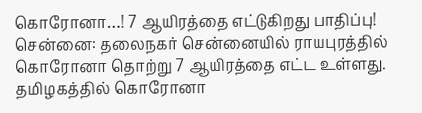கொரோனா…! 7 ஆயிரத்தை எட்டுகிறது பாதிப்பு!
சென்னை: தலைநகர் சென்னையில் ராயபுரத்தில் கொரோனா தொற்று 7 ஆயிரத்தை எட்ட உள்ளது. தமிழகத்தில் கொரோனா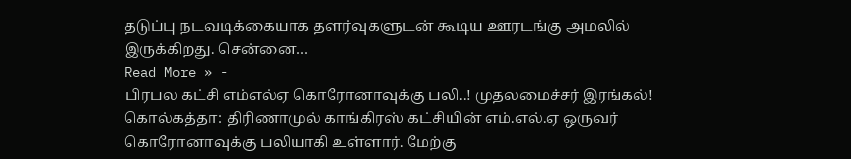தடுப்பு நடவடிக்கையாக தளர்வுகளுடன் கூடிய ஊரடங்கு அமலில் இருக்கிறது. சென்னை…
Read More » -
பிரபல கட்சி எம்எல்ஏ கொரோனாவுக்கு பலி..! முதலமைச்சர் இரங்கல்!
கொல்கத்தா: திரிணாமுல் காங்கிரஸ் கட்சியின் எம்.எல்.ஏ ஒருவர் கொரோனாவுக்கு பலியாகி உள்ளார். மேற்கு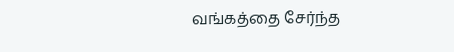வங்கத்தை சேர்ந்த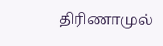திரிணாமுல்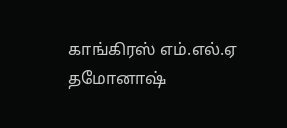காங்கிரஸ் எம்.எல்.ஏ தமோனாஷ்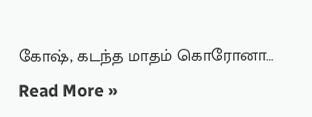கோஷ், கடந்த மாதம் கொரோனா…
Read More »